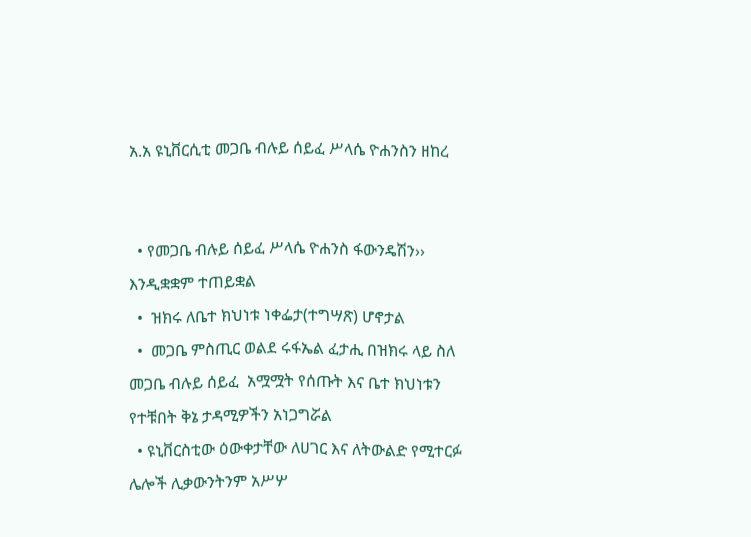አ.አ ዩኒቨርሲቲ መጋቤ ብሉይ ሰይፈ ሥላሴ ዮሐንስን ዘከረ


  • የመጋቤ ብሉይ ሰይፈ ሥላሴ ዮሐንስ ፋውንዴሽን›› እንዲቋቋም ተጠይቋል
  •  ዝክሩ ለቤተ ክህነቱ ነቀፌታ(ተግሣጽ) ሆኖታል
  •  መጋቤ ምስጢር ወልደ ሩፋኤል ፈታሒ በዝክሩ ላይ ስለ መጋቤ ብሉይ ሰይፈ  አሟሟት የሰጡት እና ቤተ ክህነቱን የተቹበት ቅኔ ታዳሚዎችን አነጋግሯል
  • ዩኒቨርስቲው ዕውቀታቸው ለሀገር እና ለትውልድ የሚተርፉ ሌሎች ሊቃውንትንም አሥሦ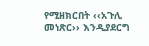የሚዘክርበት ‹‹አጉሊ መነጽር›› እንዲያደርግ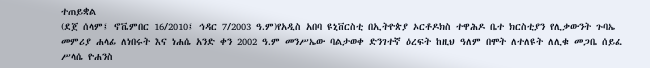ተጠይቋል
(ደጀ ሰላም፤ ኖቬምበር 16/2010፤ ኅዳር 7/2003 ዓ.ም)የአዲስ አበባ ዩኒቨርስቲ በኢትዮጵያ ኦርቶዶክስ ተዋሕዶ ቤተ ክርስቲያን የሊቃውንት ጉባኤ መምሪያ ሐላፊ ለነበሩት እና ነሐሴ አንድ ቀን 2002 ዓ.ም መንሥኤው ባልታወቀ ድንገተኛ ዕረፍት ከዚህ ዓለም በሞት ለተለዩት ለሊቁ መጋቤ ሰይፈ ሥላሴ ዮሐንስ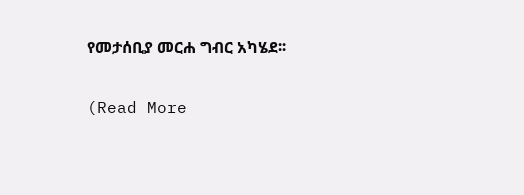የመታሰቢያ መርሐ ግብር አካሄደ፡፡

(Read More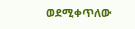ወደሚቀጥለው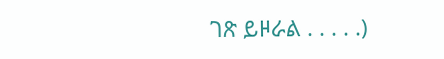ገጽ ይዞራል . . . . .)